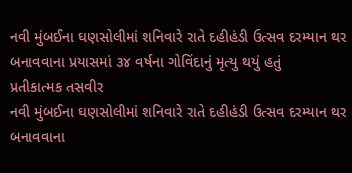નવી મુંબઈના ઘણસોલીમાં શનિવારે રાતે દહીહંડી ઉત્સવ દરમ્યાન થર બનાવવાના પ્રયાસમાં ૩૪ વર્ષના ગોવિંદાનું મૃત્યુ થયું હતું
પ્રતીકાત્મક તસવીર
નવી મુંબઈના ઘણસોલીમાં શનિવારે રાતે દહીહંડી ઉત્સવ દરમ્યાન થર બનાવવાના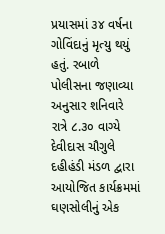પ્રયાસમાં ૩૪ વર્ષના ગોવિંદાનું મૃત્યુ થયું હતું. રબાળે પોલીસના જણાવ્યા અનુસાર શનિવારે રાત્રે ૮.૩૦ વાગ્યે દેવીદાસ ચૌગુલે દહીહંડી મંડળ દ્વારા આયોજિત કાર્યક્રમમાં ઘણસોલીનું એક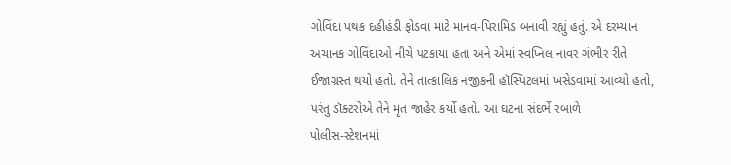ગોવિંદા પથક દહીહંડી ફોડવા માટે માનવ-પિરામિડ બનાવી રહ્યું હતું. એ દરમ્યાન અચાનક ગોવિંદાઓ નીચે પટકાયા હતા અને એમાં સ્વપ્નિલ નાવર ગંભીર રીતે ઈજાગ્રસ્ત થયો હતો. તેને તાત્કાલિક નજીકની હૉસ્પિટલમાં ખસેડવામાં આવ્યો હતો, પરંતુ ડૉક્ટરોએ તેને મૃત જાહેર કર્યો હતો. આ ઘટના સંદર્ભે રબાળે
પોલીસ-સ્ટેશનમાં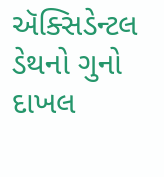ઍક્સિડેન્ટલ ડેથનો ગુનો દાખલ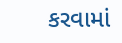કરવામાં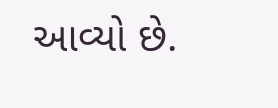આવ્યો છે.